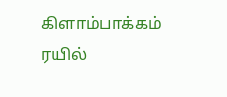கிளாம்பாக்கம் ரயில்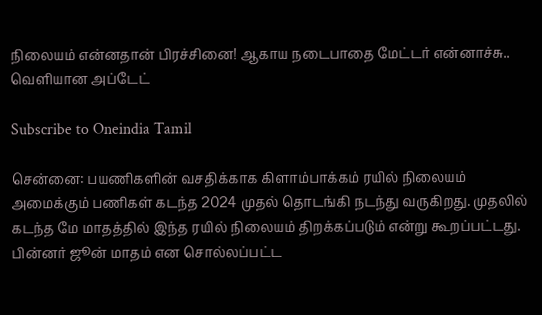நிலையம் என்னதான் பிரச்சினை! ஆகாய நடைபாதை மேட்டர் என்னாச்சு.. வெளியான அப்டேட்

Subscribe to Oneindia Tamil

சென்னை: பயணிகளின் வசதிக்காக கிளாம்பாக்கம் ரயில் நிலையம் அமைக்கும் பணிகள் கடந்த 2024 முதல் தொடங்கி நடந்து வருகிறது. முதலில் கடந்த மே மாதத்தில் இந்த ரயில் நிலையம் திறக்கப்படும் என்று கூறப்பட்டது. பின்னர் ஜூன் மாதம் என சொல்லப்பட்ட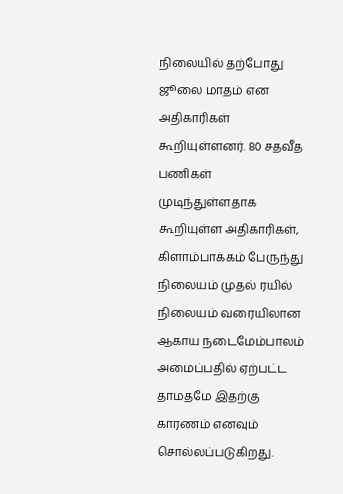நிலையில் தற்போது ஜூலை மாதம் என அதிகாரிகள் கூறியுள்ளனர். 80 சதவீத பணிகள் முடிந்துள்ளதாக கூறியுள்ள அதிகாரிகள், கிளாம்பாக்கம் பேருந்து நிலையம் முதல் ரயில் நிலையம் வரையிலான ஆகாய நடைமேம்பாலம் அமைப்பதில் ஏற்பட்ட தாமதமே இதற்கு காரணம் எனவும் சொல்லப்படுகிறது.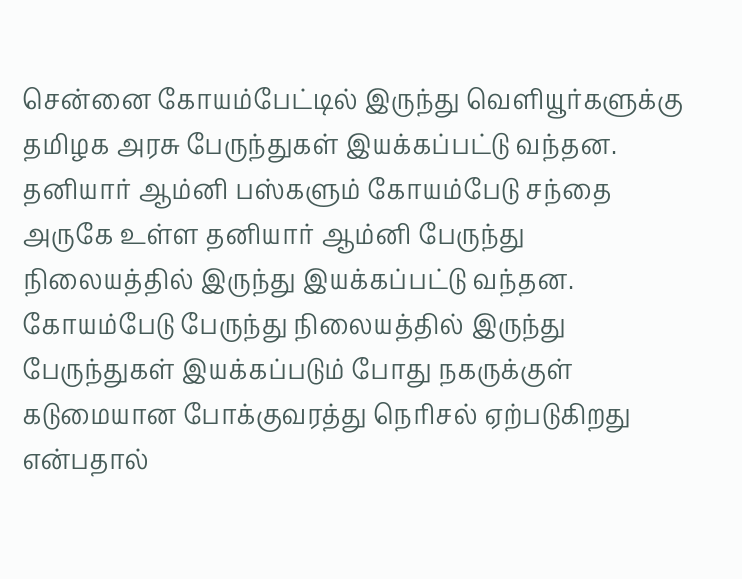சென்னை கோயம்பேட்டில் இருந்து வெளியூர்களுக்கு தமிழக அரசு பேருந்துகள் இயக்கப்பட்டு வந்தன. தனியார் ஆம்னி பஸ்களும் கோயம்பேடு சந்தை அருகே உள்ள தனியார் ஆம்னி பேருந்து நிலையத்தில் இருந்து இயக்கப்பட்டு வந்தன. கோயம்பேடு பேருந்து நிலையத்தில் இருந்து பேருந்துகள் இயக்கப்படும் போது நகருக்குள் கடுமையான போக்குவரத்து நெரிசல் ஏற்படுகிறது என்பதால்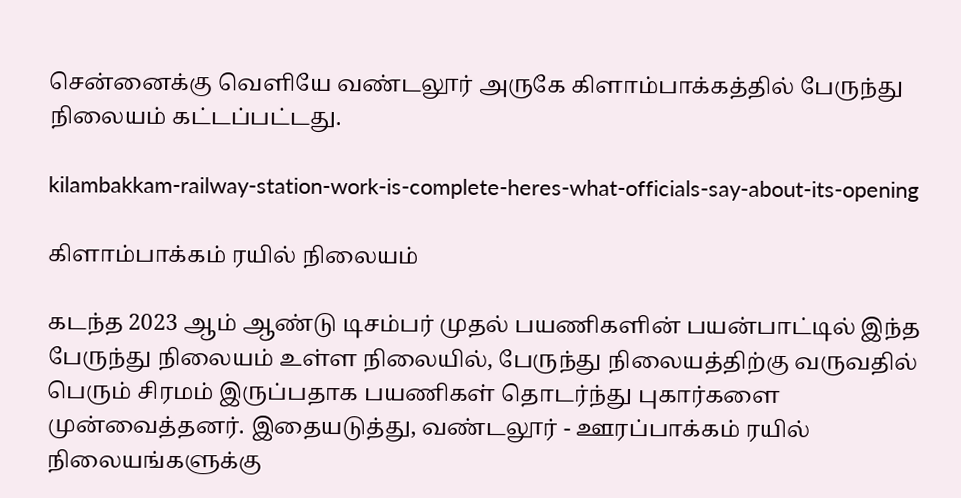சென்னைக்கு வெளியே வண்டலூர் அருகே கிளாம்பாக்கத்தில் பேருந்து நிலையம் கட்டப்பட்டது.

kilambakkam-railway-station-work-is-complete-heres-what-officials-say-about-its-opening

கிளாம்பாக்கம் ரயில் நிலையம்

கடந்த 2023 ஆம் ஆண்டு டிசம்பர் முதல் பயணிகளின் பயன்பாட்டில் இந்த பேருந்து நிலையம் உள்ள நிலையில், பேருந்து நிலையத்திற்கு வருவதில் பெரும் சிரமம் இருப்பதாக பயணிகள் தொடர்ந்து புகார்களை முன்வைத்தனர். இதையடுத்து, வண்டலூர் - ஊரப்பாக்கம் ரயில் நிலையங்களுக்கு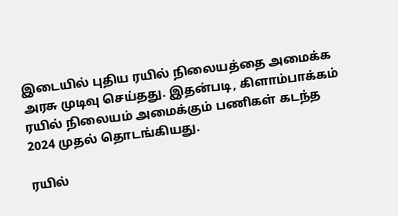இடையில் புதிய ரயில் நிலையத்தை அமைக்க அரசு முடிவு செய்தது. இதன்படி, கிளாம்பாக்கம் ரயில் நிலையம் அமைக்கும் பணிகள் கடந்த 2024 முதல் தொடங்கியது.

ரயில்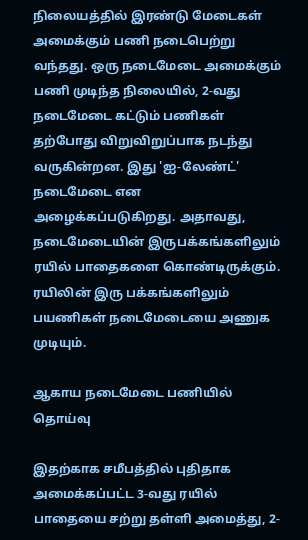நிலையத்தில் இரண்டு மேடைகள் அமைக்கும் பணி நடைபெற்று வந்தது. ஒரு நடைமேடை அமைக்கும் பணி முடிந்த நிலையில், 2-வது நடைமேடை கட்டும் பணிகள் தற்போது விறுவிறுப்பாக நடந்து வருகின்றன. இது 'ஐ-லேண்ட்' நடைமேடை என அழைக்கப்படுகிறது. அதாவது, நடைமேடையின் இருபக்கங்களிலும் ரயில் பாதைகளை கொண்டிருக்கும். ரயிலின் இரு பக்கங்களிலும் பயணிகள் நடைமேடையை அணுக முடியும்.

ஆகாய நடைமேடை பணியில் தொய்வு

இதற்காக சமீபத்தில் புதிதாக அமைக்கப்பட்ட 3-வது ரயில் பாதையை சற்று தள்ளி அமைத்து, 2-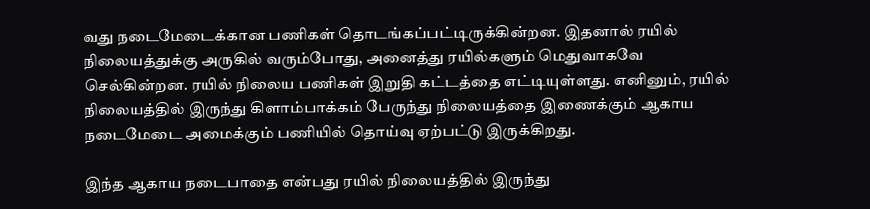வது நடைமேடைக்கான பணிகள் தொடங்கப்பட்டிருக்கின்றன. இதனால் ரயில் நிலையத்துக்கு அருகில் வரும்போது, அனைத்து ரயில்களும் மெதுவாகவே செல்கின்றன. ரயில் நிலைய பணிகள் இறுதி கட்டத்தை எட்டியுள்ளது. எனினும், ரயில் நிலையத்தில் இருந்து கிளாம்பாக்கம் பேருந்து நிலையத்தை இணைக்கும் ஆகாய நடைமேடை அமைக்கும் பணியில் தொய்வு ஏற்பட்டு இருக்கிறது.

இந்த ஆகாய நடைபாதை என்பது ரயில் நிலையத்தில் இருந்து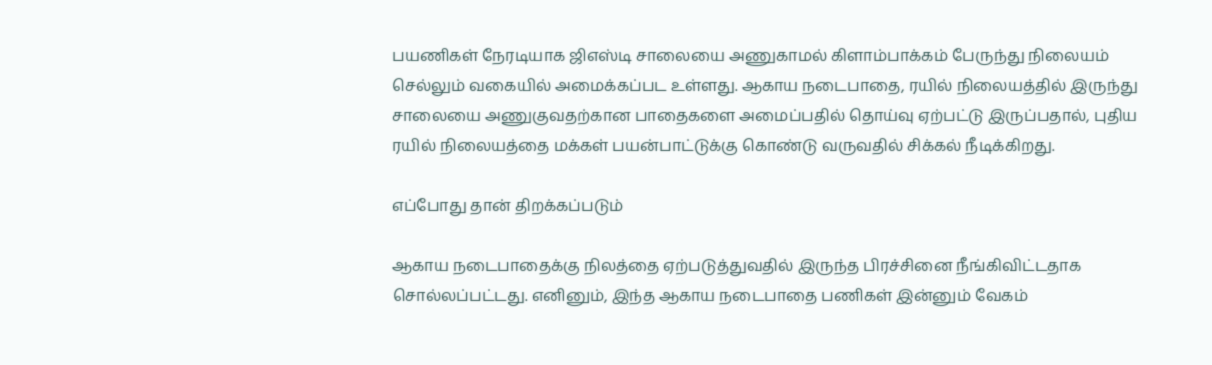பயணிகள் நேரடியாக ஜிஎஸ்டி சாலையை அணுகாமல் கிளாம்பாக்கம் பேருந்து நிலையம் செல்லும் வகையில் அமைக்கப்பட உள்ளது. ஆகாய நடைபாதை, ரயில் நிலையத்தில் இருந்து சாலையை அணுகுவதற்கான பாதைகளை அமைப்பதில் தொய்வு ஏற்பட்டு இருப்பதால், புதிய ரயில் நிலையத்தை மக்கள் பயன்பாட்டுக்கு கொண்டு வருவதில் சிக்கல் நீடிக்கிறது.

எப்போது தான் திறக்கப்படும்

ஆகாய நடைபாதைக்கு நிலத்தை ஏற்படுத்துவதில் இருந்த பிரச்சினை நீங்கிவிட்டதாக சொல்லப்பட்டது. எனினும், இந்த ஆகாய நடைபாதை பணிகள் இன்னும் வேகம்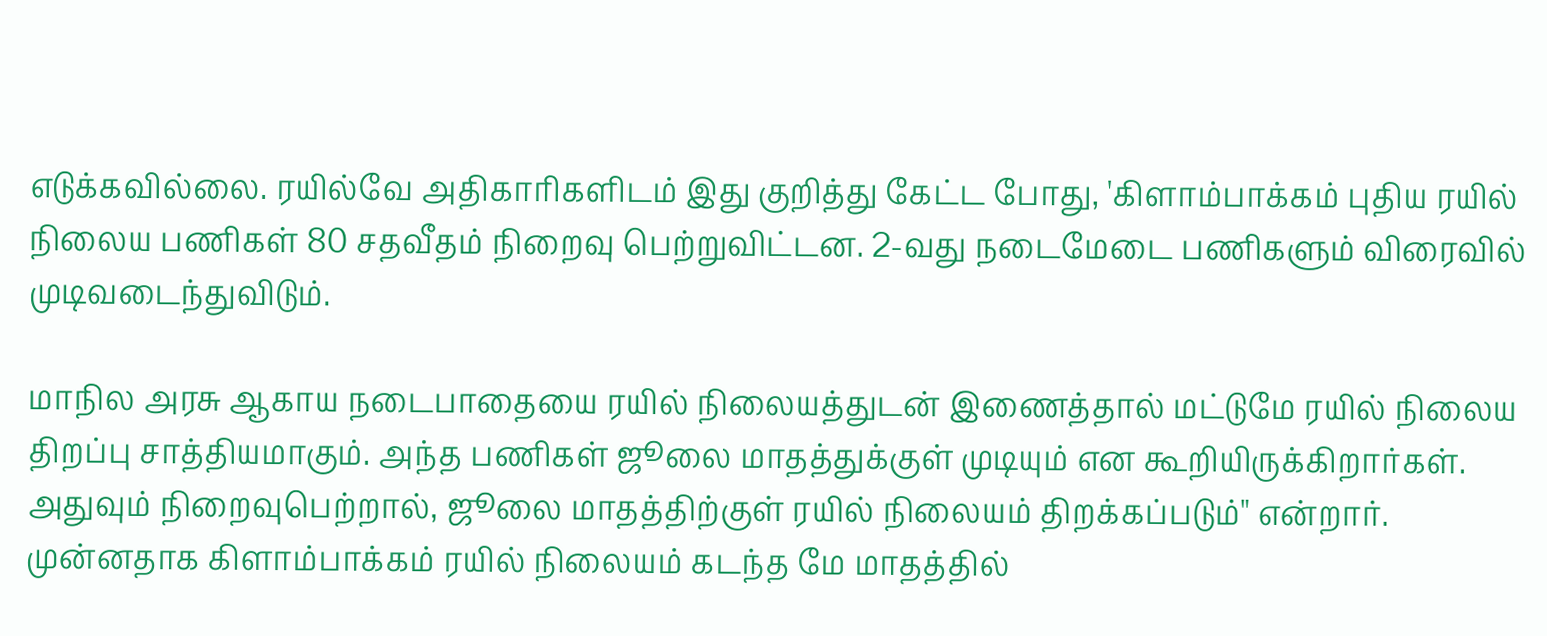எடுக்கவில்லை. ரயில்வே அதிகாரிகளிடம் இது குறித்து கேட்ட போது, 'கிளாம்பாக்கம் புதிய ரயில் நிலைய பணிகள் 80 சதவீதம் நிறைவு பெற்றுவிட்டன. 2-வது நடைமேடை பணிகளும் விரைவில் முடிவடைந்துவிடும்.

மாநில அரசு ஆகாய நடைபாதையை ரயில் நிலையத்துடன் இணைத்தால் மட்டுமே ரயில் நிலைய திறப்பு சாத்தியமாகும். அந்த பணிகள் ஜூலை மாதத்துக்குள் முடியும் என கூறியிருக்கிறார்கள். அதுவும் நிறைவுபெற்றால், ஜூலை மாதத்திற்குள் ரயில் நிலையம் திறக்கப்படும்" என்றார். முன்னதாக கிளாம்பாக்கம் ரயில் நிலையம் கடந்த மே மாதத்தில்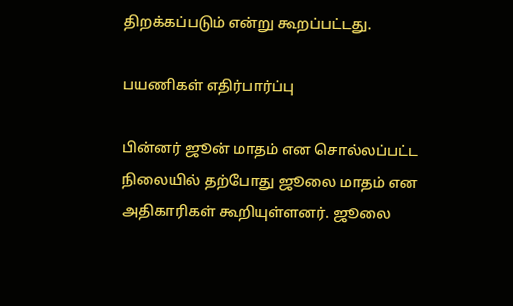திறக்கப்படும் என்று கூறப்பட்டது.

பயணிகள் எதிர்பார்ப்பு

பின்னர் ஜூன் மாதம் என சொல்லப்பட்ட நிலையில் தற்போது ஜூலை மாதம் என அதிகாரிகள் கூறியுள்ளனர். ஜூலை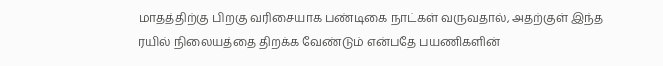மாதத்திற்கு பிறகு வரிசையாக பண்டிகை நாட்கள் வருவதால், அதற்குள் இந்த ரயில் நிலையத்தை திறக்க வேண்டும் என்பதே பயணிகளின்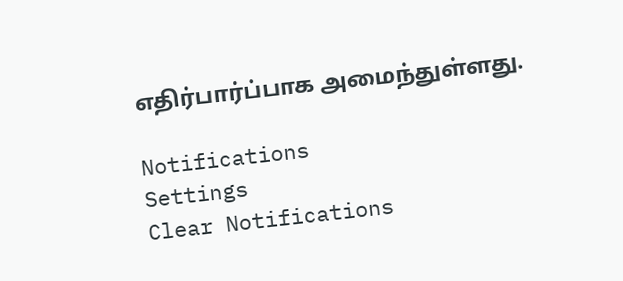எதிர்பார்ப்பாக அமைந்துள்ளது.

Notifications
Settings
Clear Notifications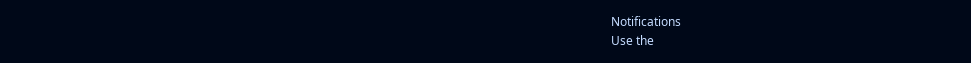Notifications
Use the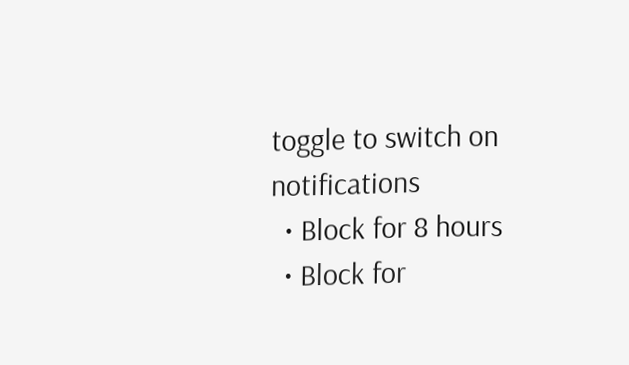toggle to switch on notifications
  • Block for 8 hours
  • Block for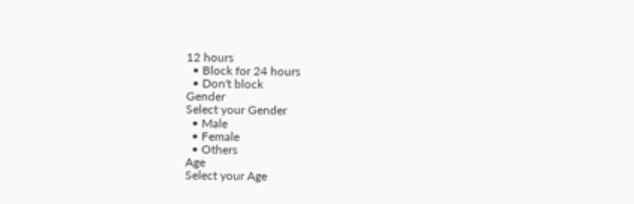12 hours
  • Block for 24 hours
  • Don't block
Gender
Select your Gender
  • Male
  • Female
  • Others
Age
Select your Age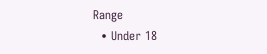Range
  • Under 18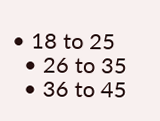• 18 to 25
  • 26 to 35
  • 36 to 45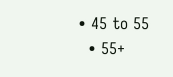• 45 to 55
  • 55+